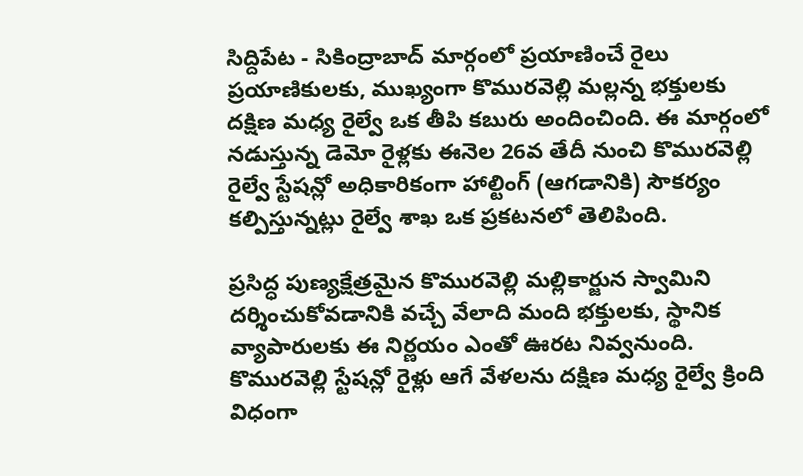సిద్దిపేట - సికింద్రాబాద్ మార్గంలో ప్రయాణించే రైలు ప్రయాణికులకు, ముఖ్యంగా కొమురవెల్లి మల్లన్న భక్తులకు దక్షిణ మధ్య రైల్వే ఒక తీపి కబురు అందించింది. ఈ మార్గంలో నడుస్తున్న డెమో రైళ్లకు ఈనెల 26వ తేదీ నుంచి కొమురవెల్లి రైల్వే స్టేషన్లో అధికారికంగా హాల్టింగ్ (ఆగడానికి) సౌకర్యం కల్పిస్తున్నట్లు రైల్వే శాఖ ఒక ప్రకటనలో తెలిపింది.

ప్రసిద్ధ పుణ్యక్షేత్రమైన కొమురవెల్లి మల్లికార్జున స్వామిని దర్శించుకోవడానికి వచ్చే వేలాది మంది భక్తులకు, స్థానిక వ్యాపారులకు ఈ నిర్ణయం ఎంతో ఊరట నివ్వనుంది. కొమురవెల్లి స్టేషన్లో రైళ్లు ఆగే వేళలను దక్షిణ మధ్య రైల్వే క్రింది విధంగా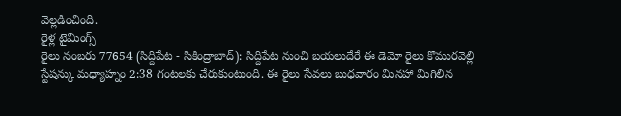వెల్లడించింది.
రైళ్ల టైమింగ్స్
రైలు నంబరు 77654 (సిద్దిపేట - సికింద్రాబాద్): సిద్దిపేట నుంచి బయలుదేరే ఈ డెమో రైలు కొమురవెల్లి స్టేషన్కు మధ్యాహ్నం 2:38 గంటలకు చేరుకుంటుంది. ఈ రైలు సేవలు బుధవారం మినహా మిగిలిన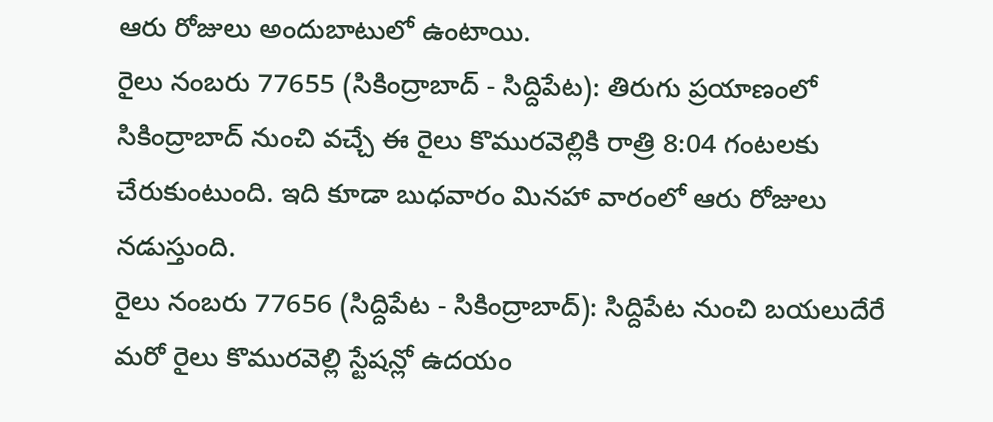ఆరు రోజులు అందుబాటులో ఉంటాయి.
రైలు నంబరు 77655 (సికింద్రాబాద్ - సిద్దిపేట): తిరుగు ప్రయాణంలో సికింద్రాబాద్ నుంచి వచ్చే ఈ రైలు కొమురవెల్లికి రాత్రి 8:04 గంటలకు చేరుకుంటుంది. ఇది కూడా బుధవారం మినహా వారంలో ఆరు రోజులు నడుస్తుంది.
రైలు నంబరు 77656 (సిద్దిపేట - సికింద్రాబాద్): సిద్దిపేట నుంచి బయలుదేరే మరో రైలు కొమురవెల్లి స్టేషన్లో ఉదయం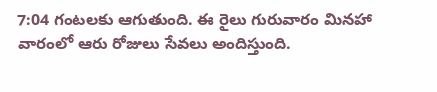7:04 గంటలకు ఆగుతుంది. ఈ రైలు గురువారం మినహా వారంలో ఆరు రోజులు సేవలు అందిస్తుంది.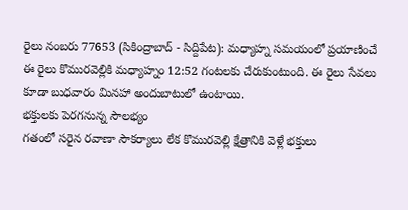రైలు నంబరు 77653 (సికింద్రాబాద్ - సిద్దిపేట): మధ్యాహ్న సమయంలో ప్రయాణించే ఈ రైలు కొమురవెల్లికి మధ్యాహ్నం 12:52 గంటలకు చేరుకుంటుంది. ఈ రైలు సేవలు కూడా బుధవారం మినహా అందుబాటులో ఉంటాయి.
భక్తులకు పెరగనున్న సౌలభ్యం
గతంలో సరైన రవాణా సౌకర్యాలు లేక కొమురవెల్లి క్షేత్రానికి వెళ్లే భక్తులు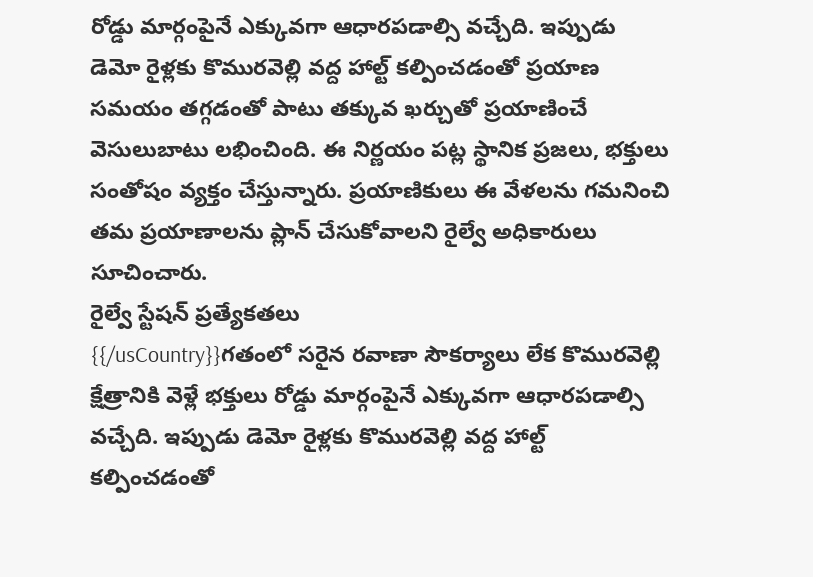రోడ్డు మార్గంపైనే ఎక్కువగా ఆధారపడాల్సి వచ్చేది. ఇప్పుడు డెమో రైళ్లకు కొమురవెల్లి వద్ద హాల్ట్ కల్పించడంతో ప్రయాణ సమయం తగ్గడంతో పాటు తక్కువ ఖర్చుతో ప్రయాణించే వెసులుబాటు లభించింది. ఈ నిర్ణయం పట్ల స్థానిక ప్రజలు, భక్తులు సంతోషం వ్యక్తం చేస్తున్నారు. ప్రయాణికులు ఈ వేళలను గమనించి తమ ప్రయాణాలను ప్లాన్ చేసుకోవాలని రైల్వే అధికారులు సూచించారు.
రైల్వే స్టేషన్ ప్రత్యేకతలు
{{/usCountry}}గతంలో సరైన రవాణా సౌకర్యాలు లేక కొమురవెల్లి క్షేత్రానికి వెళ్లే భక్తులు రోడ్డు మార్గంపైనే ఎక్కువగా ఆధారపడాల్సి వచ్చేది. ఇప్పుడు డెమో రైళ్లకు కొమురవెల్లి వద్ద హాల్ట్ కల్పించడంతో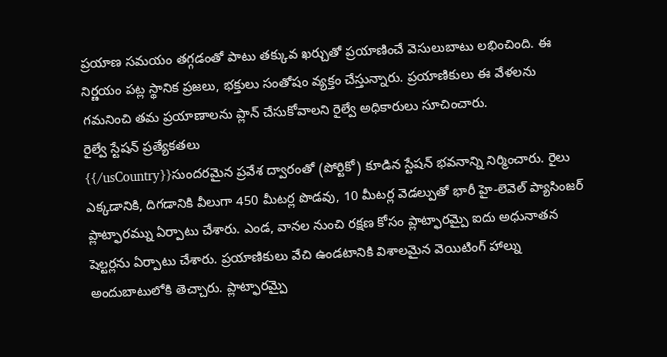ప్రయాణ సమయం తగ్గడంతో పాటు తక్కువ ఖర్చుతో ప్రయాణించే వెసులుబాటు లభించింది. ఈ నిర్ణయం పట్ల స్థానిక ప్రజలు, భక్తులు సంతోషం వ్యక్తం చేస్తున్నారు. ప్రయాణికులు ఈ వేళలను గమనించి తమ ప్రయాణాలను ప్లాన్ చేసుకోవాలని రైల్వే అధికారులు సూచించారు.
రైల్వే స్టేషన్ ప్రత్యేకతలు
{{/usCountry}}సుందరమైన ప్రవేశ ద్వారంతో (పోర్టికో) కూడిన స్టేషన్ భవనాన్ని నిర్మించారు. రైలు ఎక్కడానికి, దిగడానికి వీలుగా 450 మీటర్ల పొడవు, 10 మీటర్ల వెడల్పుతో భారీ హై-లెవెల్ ప్యాసింజర్ ప్లాట్ఫారమ్ను ఏర్పాటు చేశారు. ఎండ, వానల నుంచి రక్షణ కోసం ప్లాట్ఫారమ్పై ఐదు అధునాతన షెల్టర్లను ఏర్పాటు చేశారు. ప్రయాణికులు వేచి ఉండటానికి విశాలమైన వెయిటింగ్ హాల్ను అందుబాటులోకి తెచ్చారు. ప్లాట్ఫారమ్పై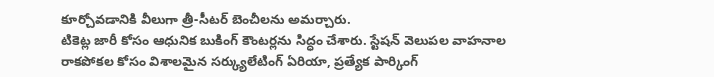కూర్చోవడానికి వీలుగా త్రీ-సీటర్ బెంచీలను అమర్చారు.
టికెట్ల జారీ కోసం ఆధునిక బుకింగ్ కౌంటర్లను సిద్ధం చేశారు. స్టేషన్ వెలుపల వాహనాల రాకపోకల కోసం విశాలమైన సర్క్యులేటింగ్ ఏరియా, ప్రత్యేక పార్కింగ్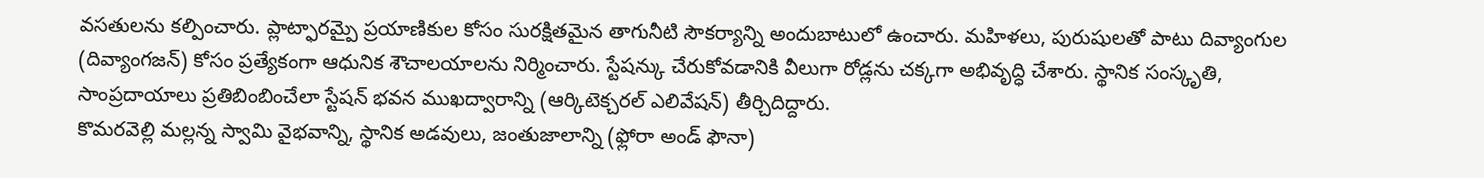వసతులను కల్పించారు. ప్లాట్ఫారమ్పై ప్రయాణికుల కోసం సురక్షితమైన తాగునీటి సౌకర్యాన్ని అందుబాటులో ఉంచారు. మహిళలు, పురుషులతో పాటు దివ్యాంగుల (దివ్యాంగజన్) కోసం ప్రత్యేకంగా ఆధునిక శౌచాలయాలను నిర్మించారు. స్టేషన్కు చేరుకోవడానికి వీలుగా రోడ్లను చక్కగా అభివృద్ధి చేశారు. స్థానిక సంస్కృతి, సాంప్రదాయాలు ప్రతిబింబించేలా స్టేషన్ భవన ముఖద్వారాన్ని (ఆర్కిటెక్చరల్ ఎలివేషన్) తీర్చిదిద్దారు.
కొమరవెల్లి మల్లన్న స్వామి వైభవాన్ని, స్థానిక అడవులు, జంతుజాలాన్ని (ఫ్లోరా అండ్ ఫౌనా)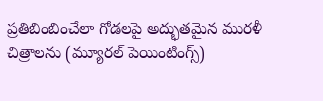ప్రతిబింబించేలా గోడలపై అద్భుతమైన మురళీ చిత్రాలను (మ్యూరల్ పెయింటింగ్స్)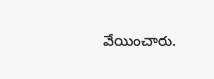వేయించారు.